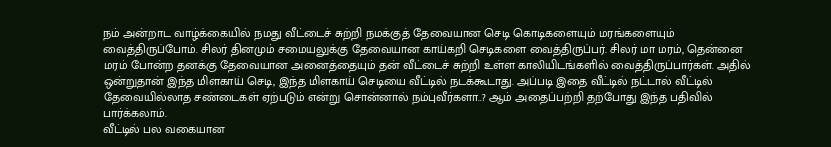நம் அன்றாட வாழ்க்கையில் நமது வீட்டைச் சுற்றி நமக்குத் தேவையான செடி கொடிகளையும் மரங்களையும் வைத்திருப்போம். சிலர் தினமும் சமையலுக்கு தேவையான காய்கறி செடிகளை வைத்திருப்பர். சிலர் மா மரம், தென்னை மரம் போன்ற தனக்கு தேவையான அனைத்தையும் தன் வீட்டைச் சுற்றி உள்ள காலியிடங்களில் வைத்திருப்பார்கள். அதில் ஒன்றுதான் இந்த மிளகாய் செடி, இந்த மிளகாய் செடியை வீட்டில் நடக்கூடாது. அப்படி இதை வீட்டில் நட்டால் வீட்டில் தேவையில்லாத சண்டைகள் ஏற்படும் என்று சொன்னால் நம்புவீர்களா..? ஆம் அதைப்பற்றி தற்போது இந்த பதிவில் பார்க்கலாம்.
வீட்டில் பல வகையான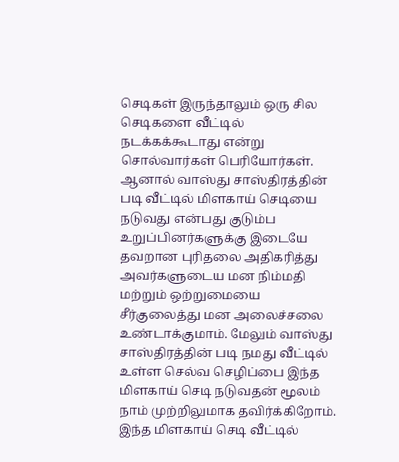செடிகள் இருந்தாலும் ஒரு சில செடிகளை வீட்டில் நடக்கக்கூடாது என்று சொல்வார்கள் பெரியோர்கள். ஆனால் வாஸ்து சாஸ்திரத்தின் படி வீட்டில் மிளகாய் செடியை நடுவது என்பது குடும்ப உறுப்பினர்களுக்கு இடையே தவறான புரிதலை அதிகரித்து அவர்களுடைய மன நிம்மதி மற்றும் ஒற்றுமையை சீர்குலைத்து மன அலைச்சலை உண்டாக்குமாம். மேலும் வாஸ்து சாஸ்திரத்தின் படி நமது வீட்டில் உள்ள செல்வ செழிப்பை இந்த மிளகாய் செடி நடுவதன் மூலம் நாம் முற்றிலுமாக தவிர்க்கிறோம். இந்த மிளகாய் செடி வீட்டில்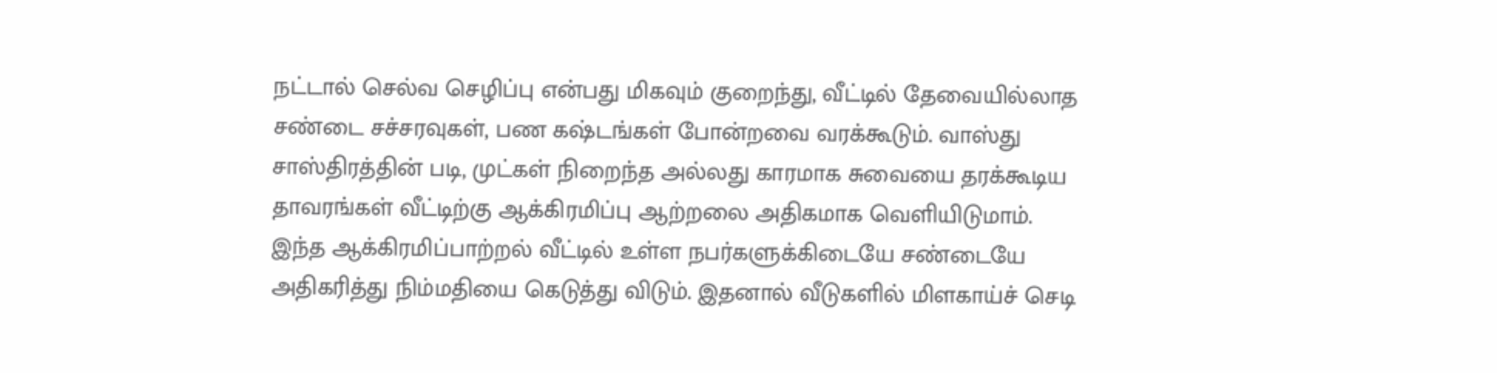நட்டால் செல்வ செழிப்பு என்பது மிகவும் குறைந்து, வீட்டில் தேவையில்லாத சண்டை சச்சரவுகள், பண கஷ்டங்கள் போன்றவை வரக்கூடும். வாஸ்து சாஸ்திரத்தின் படி, முட்கள் நிறைந்த அல்லது காரமாக சுவையை தரக்கூடிய தாவரங்கள் வீட்டிற்கு ஆக்கிரமிப்பு ஆற்றலை அதிகமாக வெளியிடுமாம். இந்த ஆக்கிரமிப்பாற்றல் வீட்டில் உள்ள நபர்களுக்கிடையே சண்டையே அதிகரித்து நிம்மதியை கெடுத்து விடும். இதனால் வீடுகளில் மிளகாய்ச் செடி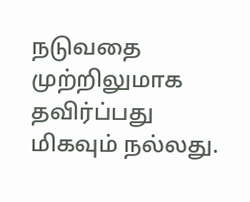நடுவதை முற்றிலுமாக தவிர்ப்பது மிகவும் நல்லது.